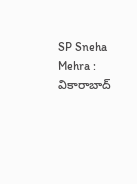SP Sneha Mehra : వికారాబాద్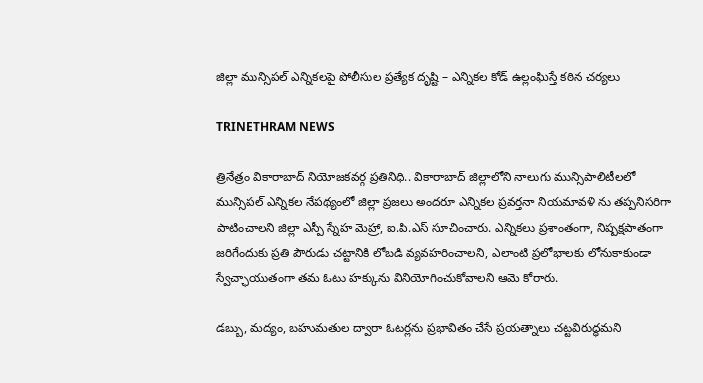జిల్లా మున్సిపల్ ఎన్నికలపై పోలీసుల ప్రత్యేక దృష్టి – ఎన్నికల కోడ్ ఉల్లంఘిస్తే కఠిన చర్యలు

TRINETHRAM NEWS

త్రినేత్రం వికారాబాద్ నియోజకవర్గ ప్రతినిధి.. వికారాబాద్ జిల్లాలోని నాలుగు మున్సిపాలిటీలలో మున్సిపల్ ఎన్నికల నేపథ్యంలో జిల్లా ప్రజలు అందరూ ఎన్నికల ప్రవర్తనా నియమావళి ను తప్పనిసరిగా పాటించాలని జిల్లా ఎస్పీ స్నేహ మెహ్రా, ఐ.పి.ఎస్ సూచించారు. ఎన్నికలు ప్రశాంతంగా, నిష్పక్షపాతంగా జరిగేందుకు ప్రతి పౌరుడు చట్టానికి లోబడి వ్యవహరించాలని, ఎలాంటి ప్రలోభాలకు లోనుకాకుండా స్వేచ్ఛాయుతంగా తమ ఓటు హక్కును వినియోగించుకోవాలని ఆమె కోరారు.

డబ్బు, మద్యం, బహుమతుల ద్వారా ఓటర్లను ప్రభావితం చేసే ప్రయత్నాలు చట్టవిరుద్ధమని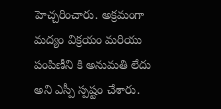హెచ్చరించారు. అక్రమంగా మద్యం విక్రయం మరియు పంపిణీని కి అనుమతి లేదు అని ఎస్పీ స్పష్టం చేశారు.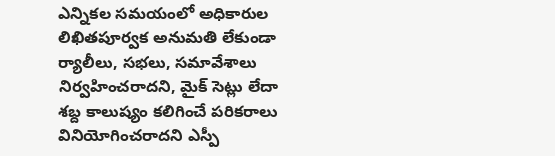ఎన్నికల సమయంలో అధికారుల లిఖితపూర్వక అనుమతి లేకుండా ర్యాలీలు, సభలు, సమావేశాలు నిర్వహించరాదని, మైక్ సెట్లు లేదా శబ్ద కాలుష్యం కలిగించే పరికరాలు వినియోగించరాదని ఎస్పీ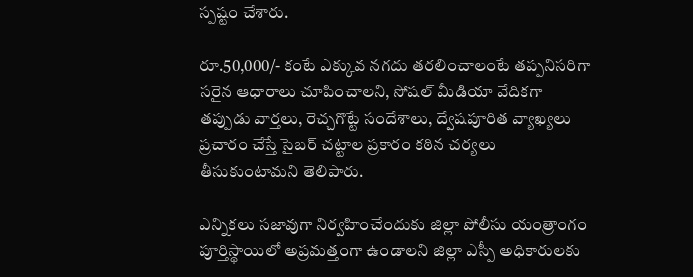స్పష్టం చేశారు.

రూ.50,000/- కంటే ఎక్కువ నగదు తరలించాలంటే తప్పనిసరిగా సరైన ఆధారాలు చూపించాలని, సోషల్ మీడియా వేదికగా తప్పుడు వార్తలు, రెచ్చగొట్టే సందేశాలు, ద్వేషపూరిత వ్యాఖ్యలు ప్రచారం చేస్తే సైబర్ చట్టాల ప్రకారం కఠిన చర్యలు తీసుకుంటామని తెలిపారు.

ఎన్నికలు సజావుగా నిర్వహించేందుకు జిల్లా పోలీసు యంత్రాంగం పూర్తిస్థాయిలో అప్రమత్తంగా ఉండాలని జిల్లా ఎస్పీ అధికారులకు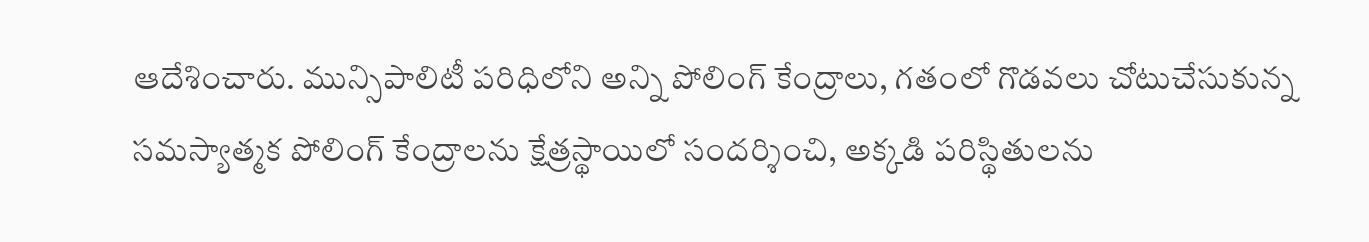ఆదేశించారు. మున్సిపాలిటీ పరిధిలోని అన్ని పోలింగ్ కేంద్రాలు, గతంలో గొడవలు చోటుచేసుకున్న సమస్యాత్మక పోలింగ్ కేంద్రాలను క్షేత్రస్థాయిలో సందర్శించి, అక్కడి పరిస్థితులను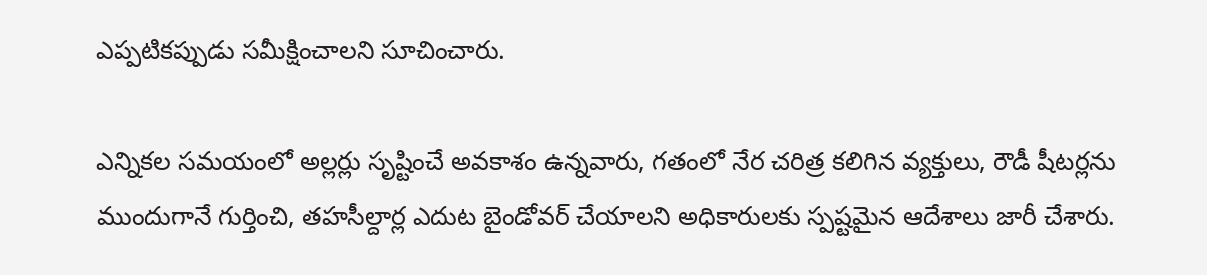ఎప్పటికప్పుడు సమీక్షించాలని సూచించారు.

ఎన్నికల సమయంలో అల్లర్లు సృష్టించే అవకాశం ఉన్నవారు, గతంలో నేర చరిత్ర కలిగిన వ్యక్తులు, రౌడీ షీటర్లను ముందుగానే గుర్తించి, తహసీల్దార్ల ఎదుట బైండోవర్ చేయాలని అధికారులకు స్పష్టమైన ఆదేశాలు జారీ చేశారు.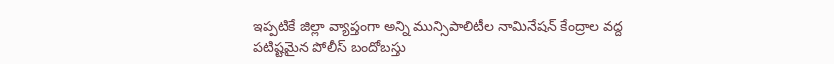ఇప్పటికే జిల్లా వ్యాప్తంగా అన్ని మున్సిపాలిటీల నామినేషన్ కేంద్రాల వద్ద పటిష్టమైన పోలీస్ బందోబస్తు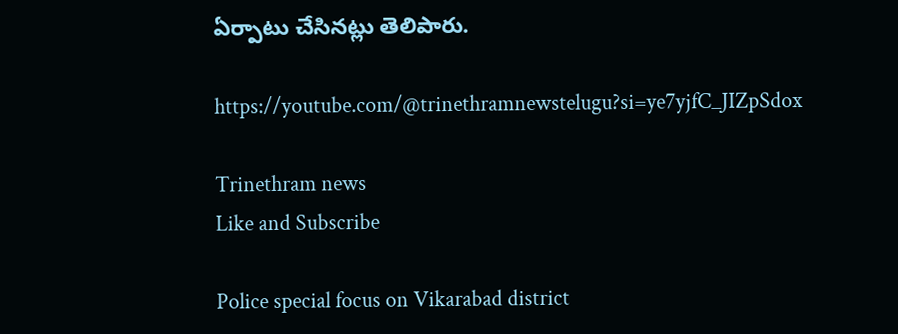ఏర్పాటు చేసినట్లు తెలిపారు.

https://youtube.com/@trinethramnewstelugu?si=ye7yjfC_JIZpSdox

Trinethram news
Like and Subscribe

Police special focus on Vikarabad district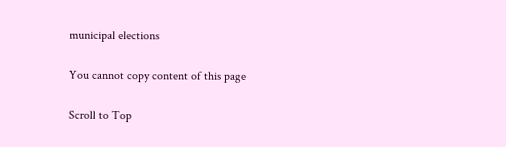municipal elections

You cannot copy content of this page

Scroll to Top